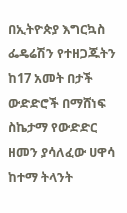በኢትዮጵያ እግርኳስ ፌዴሬሽን የተዘጋጁትን ከ17 አመት በታች ውድድሮች በማሸነፍ ስኬታማ የውድድር ዘመን ያሳለፈው ሀዋሳ ከተማ ትላንት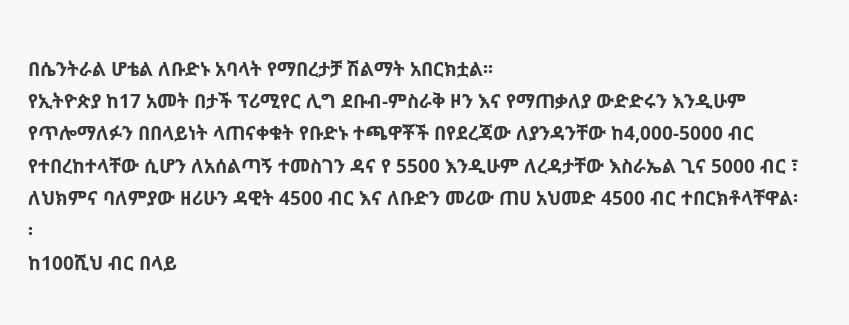በሴንትራል ሆቴል ለቡድኑ አባላት የማበረታቻ ሽልማት አበርክቷል፡፡
የኢትዮጵያ ከ17 አመት በታች ፕሪሚየር ሊግ ደቡብ-ምስራቅ ዞን እና የማጠቃለያ ውድድሩን እንዲሁም የጥሎማለፉን በበላይነት ላጠናቀቁት የቡድኑ ተጫዋቾች በየደረጃው ለያንዳንቸው ከ4,000-5000 ብር የተበረከተላቸው ሲሆን ለአሰልጣኝ ተመስገን ዳና የ 5500 እንዲሁም ለረዳታቸው እስራኤል ጊና 5000 ብር ፣ ለህክምና ባለምያው ዘሪሁን ዳዊት 4500 ብር እና ለቡድን መሪው ጠሀ አህመድ 4500 ብር ተበርክቶላቸዋል፡፡
ከ100ሺህ ብር በላይ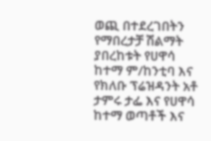ወጪ በተደረገበትን የማበረታቻ ሽልማት ያበረከቱት የሀዋሳ ከተማ ም/ከንቲባ እና የክለቡ ፕሬዝዳንት አቶ ታምሩ ታፌ እና የሀዋሳ ከተማ ወጣቶች እና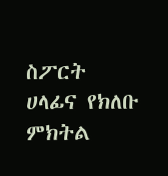ስፖርት ሀላፊና የክለቡ ምክትል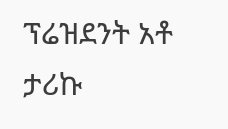ፕሬዝደንት አቶ ታሪኩ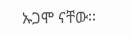ኡጋሞ ናቸው፡፡